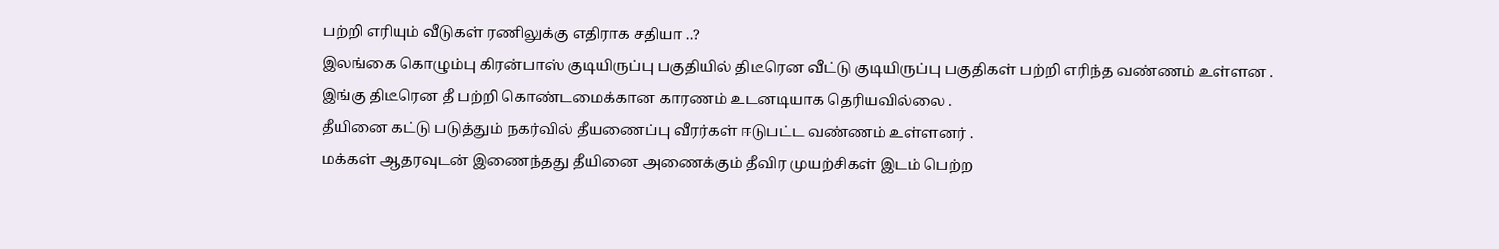பற்றி எரியும் வீடுகள் ரணிலுக்கு எதிராக சதியா ..?
இலங்கை கொழும்பு கிரன்பாஸ் குடியிருப்பு பகுதியில் திடீரென வீட்டு குடியிருப்பு பகுதிகள் பற்றி எரிந்த வண்ணம் உள்ளன .
இங்கு திடீரென தீ பற்றி கொண்டமைக்கான காரணம் உடனடியாக தெரியவில்லை .
தீயினை கட்டு படுத்தும் நகர்வில் தீயணைப்பு வீரர்கள் ஈடுபட்ட வண்ணம் உள்ளனர் .
மக்கள் ஆதரவுடன் இணைந்தது தீயினை அணைக்கும் தீவிர முயற்சிகள் இடம் பெற்ற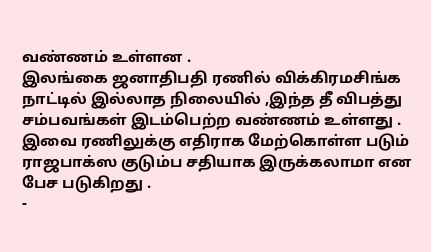வண்ணம் உள்ளன .
இலங்கை ஜனாதிபதி ரணில் விக்கிரமசிங்க நாட்டில் இல்லாத நிலையில் ,இந்த தீ விபத்து சம்பவங்கள் இடம்பெற்ற வண்ணம் உள்ளது .
இவை ரணிலுக்கு எதிராக மேற்கொள்ள படும் ராஜபாக்ஸ குடும்ப சதியாக இருக்கலாமா என பேச படுகிறது .
-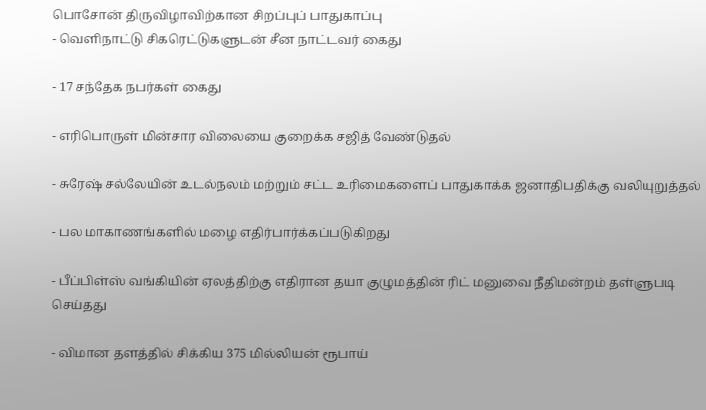பொசோன் திருவிழாவிற்கான சிறப்புப் பாதுகாப்பு
- வெளிநாட்டு சிகரெட்டுகளுடன் சீன நாட்டவர் கைது

- 17 சந்தேக நபர்கள் கைது

- எரிபொருள் மின்சார விலையை குறைக்க சஜித் வேண்டுதல்

- சுரேஷ் சல்லேயின் உடல்நலம் மற்றும் சட்ட உரிமைகளைப் பாதுகாக்க ஜனாதிபதிக்கு வலியுறுத்தல்

- பல மாகாணங்களில் மழை எதிர்பார்க்கப்படுகிறது

- பீப்பிள்ஸ் வங்கியின் ஏலத்திற்கு எதிரான தயா குழுமத்தின் ரிட் மனுவை நீதிமன்றம் தள்ளுபடி செய்தது

- விமான தளத்தில் சிக்கிய 375 மில்லியன் ரூபாய்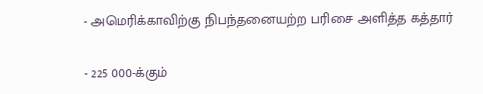- அமெரிக்காவிற்கு நிபந்தனையற்ற பரிசை அளித்த கத்தார்

- 225 000-க்கும்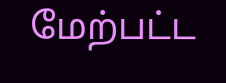மேற்பட்ட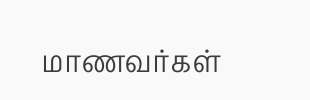மாணவர்கள்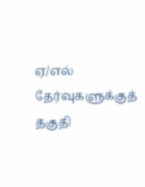ஏ/எல் தேர்வுகளுக்குத் தகுதி